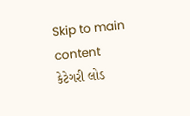Skip to main content
કેટેગરી લોડ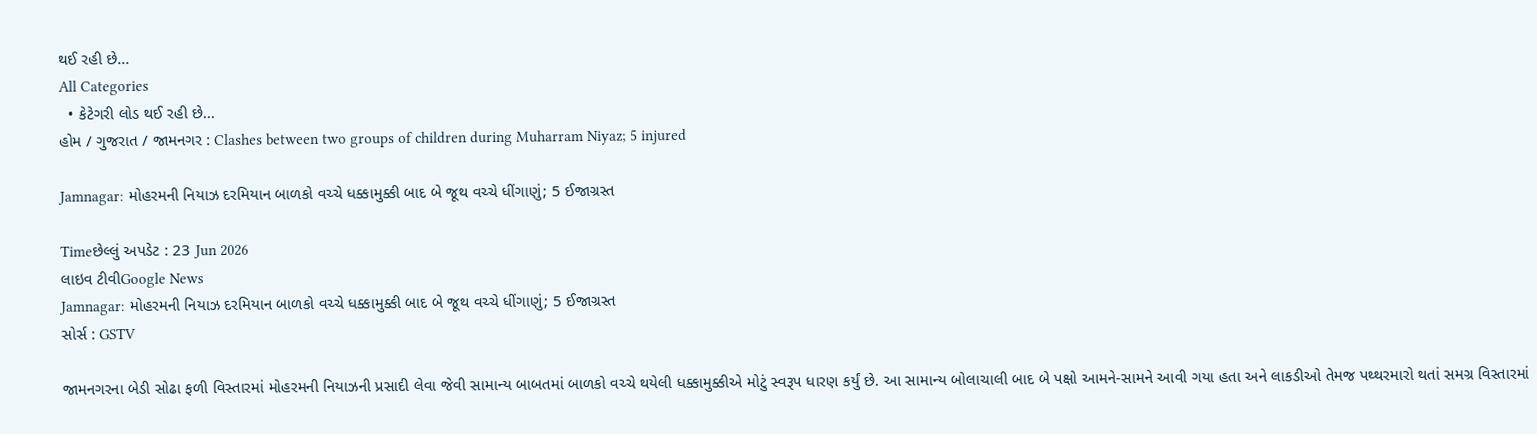થઈ રહી છે...
All Categories
  • કેટેગરી લોડ થઈ રહી છે...
હોમ / ગુજરાત / જામનગર : Clashes between two groups of children during Muharram Niyaz; 5 injured

Jamnagar: મોહરમની નિયાઝ દરમિયાન બાળકો વચ્ચે ધક્કામુક્કી બાદ બે જૂથ વચ્ચે ધીંગાણું; 5 ઈજાગ્રસ્ત

Timeછેલ્લું અપડેટ : 23 Jun 2026
લાઇવ ટીવીGoogle News
Jamnagar: મોહરમની નિયાઝ દરમિયાન બાળકો વચ્ચે ધક્કામુક્કી બાદ બે જૂથ વચ્ચે ધીંગાણું; 5 ઈજાગ્રસ્ત
સોર્સ : GSTV

જામનગરના બેડી સોઢા ફળી વિસ્તારમાં મોહરમની નિયાઝની પ્રસાદી લેવા જેવી સામાન્ય બાબતમાં બાળકો વચ્ચે થયેલી ધક્કામુક્કીએ મોટું સ્વરૂપ ધારણ કર્યું છે. આ સામાન્ય બોલાચાલી બાદ બે પક્ષો આમને-સામને આવી ગયા હતા અને લાકડીઓ તેમજ પથ્થરમારો થતાં સમગ્ર વિસ્તારમાં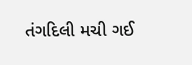તંગદિલી મચી ગઈ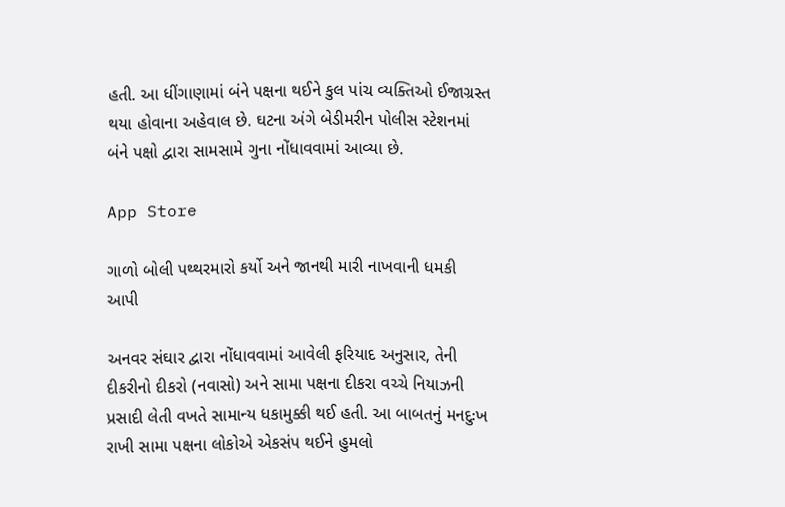હતી. આ ધીંગાણામાં બંને પક્ષના થઈને કુલ પાંચ વ્યક્તિઓ ઈજાગ્રસ્ત થયા હોવાના અહેવાલ છે. ઘટના અંગે બેડીમરીન પોલીસ સ્ટેશનમાં બંને પક્ષો દ્વારા સામસામે ગુના નોંધાવવામાં આવ્યા છે.

App Store

ગાળો બોલી પથ્થરમારો કર્યો અને જાનથી મારી નાખવાની ધમકી આપી

અનવર સંઘાર દ્વારા નોંધાવવામાં આવેલી ફરિયાદ અનુસાર, તેની દીકરીનો દીકરો (નવાસો) અને સામા પક્ષના દીકરા વચ્ચે નિયાઝની પ્રસાદી લેતી વખતે સામાન્ય ધકામુક્કી થઈ હતી. આ બાબતનું મનદુઃખ રાખી સામા પક્ષના લોકોએ એકસંપ થઈને હુમલો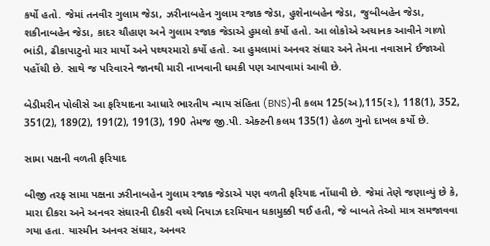કર્યો હતો. જેમાં તનવીર ગુલામ જેડા, ઝરીનાબહેન ગુલામ રજાક જેડા, હુશેનાબહેન જેડા, જુબીબહેન જેડા, શકીનાબહેન જેડા, કાદર ચૌહાણ અને ગુલામ રજાક જેડાએ હુમલો કર્યો હતો. આ લોકોએ અચાનક આવીને ગાળો ભાંડી, ઢીકાપાટુનો માર માર્યો અને પથ્થરમારો કર્યો હતો. આ હુમલામાં અનવર સંઘાર અને તેમના નવાસાને ઈજાઓ પહોંચી છે. સાથે જ પરિવારને જાનથી મારી નાખવાની ધમકી પણ આપવામાં આવી છે.

બેડીમરીન પોલીસે આ ફરિયાદના આધારે ભારતીય ન્યાય સંહિતા (BNS)ની કલમ 125(અ),115(૨), 118(1), 352, 351(2), 189(2), 191(2), 191(3), 190 તેમજ જી.પી. એક્ટની કલમ 135(1) હેઠળ ગુનો દાખલ કર્યો છે.

સામા પક્ષની વળતી ફરિયાદ

બીજી તરફ સામા પક્ષના ઝરીનાબહેન ગુલામ રજાક જેડાએ પણ વળતી ફરિયાદ નોંધાવી છે. જેમાં તેણે જણાવ્યું છે કે, મારા દીકરા અને અનવર સંઘારની દીકરી વચ્ચે નિયાઝ દરમિયાન ધકામુક્કી થઈ હતી, જે બાબતે તેઓ માત્ર સમજાવવા ગયા હતા. યાસ્મીન અનવર સંઘાર, અનવર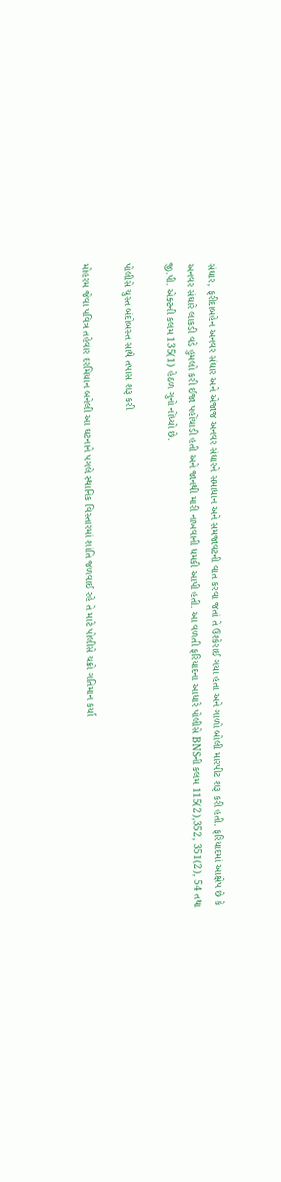સંઘાર, ફરીદાબહેન અનવર સંઘાર અને એજાજ અનવર સંઘારને સમાધાન અને સમજાવટની વાત કરવા જતાં તે ઉશ્કેરાઈ ગયા હતા અને ગાળો બોલી મારપીટ શરૂ કરી હતી. ફરિયાદમાં આક્ષેપ છે કે અનવર સંઘારે લાકડી વડે હુમલો કરી ઈજા પહોંચાડી હતી અને જાનથી મારી નાખવાની ધમકી આપી હતી. આ વળતી ફરિયાદના આધારે પોલીસે BNSની કલમ 115(2),352, 351(2), 54 તથા જી.પી. એક્ટની કલમ 135(1) હેઠળ ગુનો નોંધ્યો છે.

પોલીસે ચુસ્ત બંદોબસ્ત સાથે તપાસ શરૂ કરી

મોહરમ જેવા પવિત્ર તહેવાર દરમિયાન બનેલી આ ઘટનાને પગલે સ્થાનિક વિસ્તારમાં શાંતિ જળવાઈ રહે તે માટે પોલીસે ચક્રો ગતિમાન કર્યા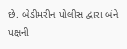છે. બેડીમરીન પોલીસ દ્વારા બંને પક્ષની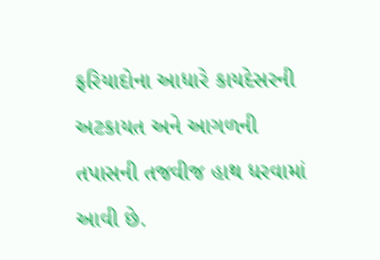ફરિયાદોના આધારે કાયદેસરની અટકાયત અને આગળની તપાસની તજવીજ હાથ ધરવામાં આવી છે.